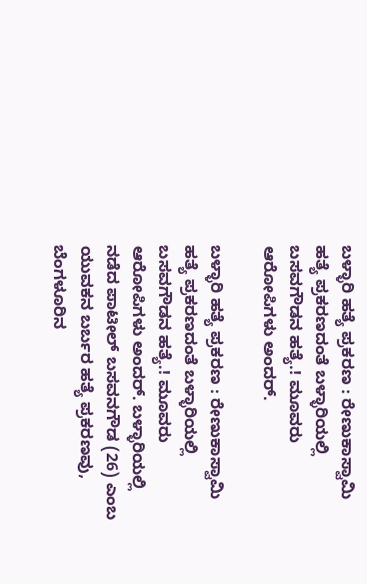ಬಳ್ಳಾರಿ ಹತ್ಯೆ ಪ್ರಕರಣ : ರೇಣುಕಾಸ್ವಾಮಿ ಹತ್ಯೆ ಪ್ರಕರಣದಂತೆ ಬಳ್ಳಾರಿಯಲ್ಲಿ ಬಸವಗೌಡನ ಹತ್ಯೆ.! ಮೂವರು ಆರೋಪಿಗಳು ಅಂದರ್.

ಬಳ್ಳಾರಿ ಹತ್ಯೆ ಪ್ರಕರಣ : ರೇಣುಕಾಸ್ವಾಮಿ ಹತ್ಯೆ ಪ್ರಕರಣದಂತೆ ಬಳ್ಳಾರಿಯಲ್ಲಿ ಬಸವಗೌಡನ ಹತ್ಯೆ.! ಮೂವರು ಆರೋಪಿಗಳು ಅಂದರ್. ಬಳ್ಳಾರಿಯಲ್ಲಿ ನಡೆದ ಪಾಟೀಲ್‌ ಬಸವನಗೌಡ (26) ಎಂಬ ಯುವಕನ ಬರ್ಬರ ಹತ್ಯೆ ಪ್ರಕರಣವು, ಬೆಂಗಳೂರಿನ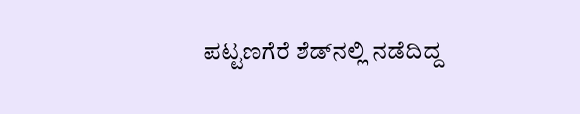ಪಟ್ಟಣಗೆರೆ ಶೆಡ್‌ನಲ್ಲಿ ನಡೆದಿದ್ದ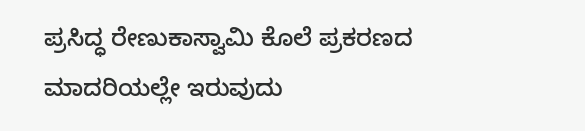ಪ್ರಸಿದ್ಧ ರೇಣುಕಾಸ್ವಾಮಿ ಕೊಲೆ ಪ್ರಕರಣದ ಮಾದರಿಯಲ್ಲೇ ಇರುವುದು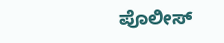ಪೊಲೀಸ್‌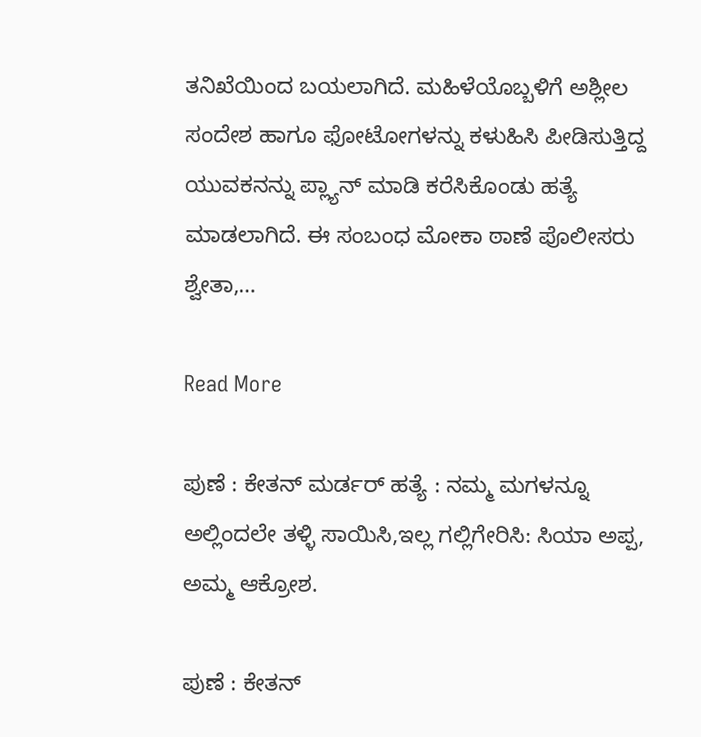ತನಿಖೆಯಿಂದ ಬಯಲಾಗಿದೆ. ಮಹಿಳೆಯೊಬ್ಬಳಿಗೆ ಅಶ್ಲೀಲ ಸಂದೇಶ ಹಾಗೂ ಫೋಟೋಗಳನ್ನು ಕಳುಹಿಸಿ ಪೀಡಿಸುತ್ತಿದ್ದ ಯುವಕನನ್ನು ಪ್ಲ್ಯಾನ್‌ ಮಾಡಿ ಕರೆಸಿಕೊಂಡು ಹತ್ಯೆ ಮಾಡಲಾಗಿದೆ. ಈ ಸಂಬಂಧ ಮೋಕಾ ಠಾಣೆ ಪೊಲೀಸರು ಶ್ವೇತಾ,…

Read More

ಪುಣೆ : ಕೇತನ್ ಮರ್ಡರ್ ಹತ್ಯೆ : ನಮ್ಮ ಮಗಳನ್ನೂ ಅಲ್ಲಿಂದಲೇ ತಳ್ಳಿ ಸಾಯಿಸಿ,ಇಲ್ಲ ಗಲ್ಲಿಗೇರಿಸಿ: ಸಿಯಾ ಅಪ್ಪ, ಅಮ್ಮ ಆಕ್ರೋಶ.

ಪುಣೆ : ಕೇತನ್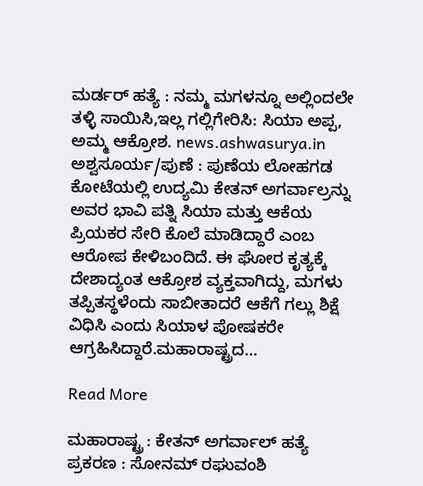ಮರ್ಡರ್ ಹತ್ಯೆ : ನಮ್ಮ ಮಗಳನ್ನೂ ಅಲ್ಲಿಂದಲೇ ತಳ್ಳಿ ಸಾಯಿಸಿ,ಇಲ್ಲ ಗಲ್ಲಿಗೇರಿಸಿ: ಸಿಯಾ ಅಪ್ಪ, ಅಮ್ಮ ಆಕ್ರೋಶ. news.ashwasurya.in ಅಶ್ವಸೂರ್ಯ/ಪುಣೆ : ಪುಣೆಯ ಲೋಹಗಡ ಕೋಟೆಯಲ್ಲಿ ಉದ್ಯಮಿ ಕೇತನ್ ಅಗರ್ವಾಲ್ರನ್ನು ಅವರ ಭಾವಿ ಪತ್ನಿ ಸಿಯಾ ಮತ್ತು ಆಕೆಯ ಪ್ರಿಯಕರ ಸೇರಿ ಕೊಲೆ ಮಾಡಿದ್ದಾರೆ ಎಂಬ ಆರೋಪ ಕೇಳಿಬಂದಿದೆ. ಈ ಘೋರ ಕೃತ್ಯಕ್ಕೆ ದೇಶಾದ್ಯಂತ ಆಕ್ರೋಶ ವ್ಯಕ್ತವಾಗಿದ್ದು, ಮಗಳು ತಪ್ಪಿತಸ್ಥಳೆಂದು ಸಾಬೀತಾದರೆ ಆಕೆಗೆ ಗಲ್ಲು ಶಿಕ್ಷೆ ವಿಧಿಸಿ ಎಂದು ಸಿಯಾಳ ಪೋಷಕರೇ ಆಗ್ರಹಿಸಿದ್ದಾರೆ.ಮಹಾರಾಷ್ಟ್ರದ…

Read More

ಮಹಾರಾಷ್ಟ್ರ : ಕೇತನ್‌ ಅಗರ್ವಾಲ್‌ ಹತ್ಯೆ ಪ್ರಕರಣ : ಸೋನಮ್‌ ರಘುವಂಶಿ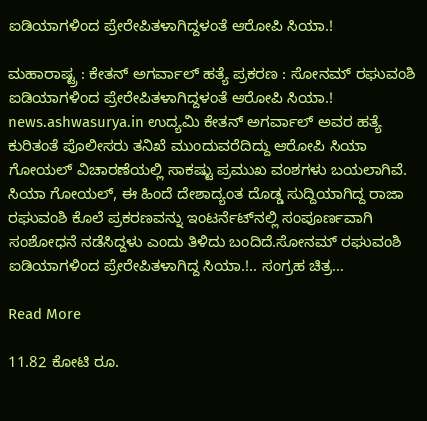ಐಡಿಯಾಗಳಿಂದ ಪ್ರೇರೇಪಿತಳಾಗಿದ್ದಳಂತೆ ಆರೋಪಿ ಸಿಯಾ.!

ಮಹಾರಾಷ್ಟ್ರ : ಕೇತನ್‌ ಅಗರ್ವಾಲ್‌ ಹತ್ಯೆ ಪ್ರಕರಣ : ಸೋನಮ್‌ ರಘುವಂಶಿ ಐಡಿಯಾಗಳಿಂದ ಪ್ರೇರೇಪಿತಳಾಗಿದ್ದಳಂತೆ ಆರೋಪಿ ಸಿಯಾ.! news.ashwasurya.in ಉದ್ಯಮಿ ಕೇತನ್ ಅಗರ್ವಾಲ್ ಅವರ ಹತ್ಯೆ ಕುರಿತಂತೆ ಪೊಲೀಸರು ತನಿಖೆ ಮುಂದುವರೆದಿದ್ದು ಆರೋಪಿ ಸಿಯಾ ಗೋಯಲ್‌ ವಿಚಾರಣೆಯಲ್ಲಿ ಸಾಕಷ್ಟು ಪ್ರಮುಖ ವಂಶಗಳು ಬಯಲಾಗಿವೆ. ಸಿಯಾ ಗೋಯಲ್, ಈ ಹಿಂದೆ ದೇಶಾದ್ಯಂತ ದೊಡ್ಡ ಸುದ್ದಿಯಾಗಿದ್ದ ರಾಜಾ ರಘುವಂಶಿ ಕೊಲೆ ಪ್ರಕರಣವನ್ನು ಇಂಟರ್ನೆಟ್‌ನಲ್ಲಿ ಸಂಪೂರ್ಣವಾಗಿ ಸಂಶೋಧನೆ ನಡೆಸಿದ್ದಳು ಎಂದು ತಿಳಿದು ಬಂದಿದೆ.ಸೋನಮ್‌ ರಘುವಂಶಿ ಐಡಿಯಾಗಳಿಂದ ಪ್ರೇರೇಪಿತಳಾಗಿದ್ದ ಸಿಯಾ.!.. ಸಂಗ್ರಹ ಚಿತ್ರ…

Read More

11.82 ಕೋಟಿ ರೂ.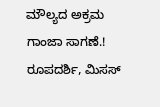ಮೌಲ್ಯದ ಅಕ್ರಮ ಗಾಂಜಾ ಸಾಗಣೆ.! ರೂಪದರ್ಶಿ, ಮಿಸಸ್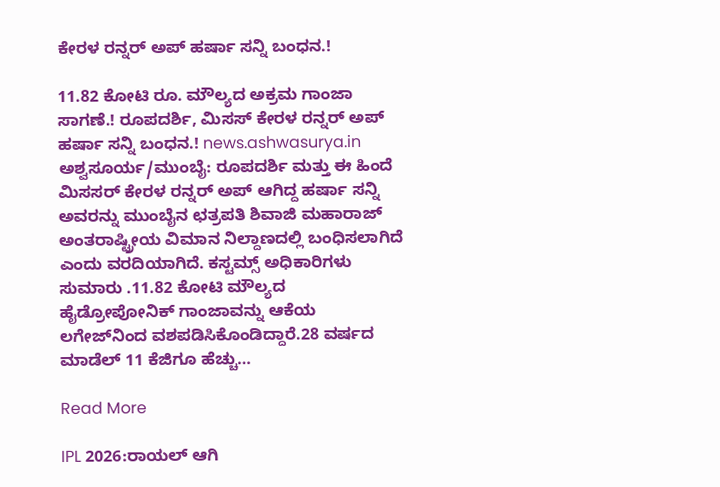ಕೇರಳ ರನ್ನರ್ ಅಪ್ ಹರ್ಷಾ ಸನ್ನಿ ಬಂಧನ.!

11.82 ಕೋಟಿ ರೂ. ಮೌಲ್ಯದ ಅಕ್ರಮ ಗಾಂಜಾ ಸಾಗಣೆ.! ರೂಪದರ್ಶಿ, ಮಿಸಸ್ ಕೇರಳ ರನ್ನರ್ ಅಪ್ ಹರ್ಷಾ ಸನ್ನಿ ಬಂಧನ.! news.ashwasurya.in ಅಶ್ವಸೂರ್ಯ/ಮುಂಬೈ: ರೂಪದರ್ಶಿ ಮತ್ತು ಈ ಹಿಂದೆ ಮಿಸಸರ್ ಕೇರಳ ರನ್ನರ್ ಅಪ್ ಆಗಿದ್ದ ಹರ್ಷಾ ಸನ್ನಿ ಅವರನ್ನು ಮುಂಬೈನ ಛತ್ರಪತಿ ಶಿವಾಜಿ ಮಹಾರಾಜ್ ಅಂತರಾಷ್ಟ್ರೀಯ ವಿಮಾನ ನಿಲ್ದಾಣದಲ್ಲಿ ಬಂಧಿಸಲಾಗಿದೆ ಎಂದು ವರದಿಯಾಗಿದೆ. ಕಸ್ಟಮ್ಸ್ ಅಧಿಕಾರಿಗಳು ಸುಮಾರು .11.82 ಕೋಟಿ ಮೌಲ್ಯದ ಹೈಡ್ರೋಪೋನಿಕ್ ಗಾಂಜಾವನ್ನು ಆಕೆಯ ಲಗೇಜ್‌ನಿಂದ ವಶಪಡಿಸಿಕೊಂಡಿದ್ದಾರೆ.28 ವರ್ಷದ ಮಾಡೆಲ್ 11 ಕೆಜಿಗೂ ಹೆಚ್ಚು…

Read More

IPL 2026:ರಾಯಲ್ ಆಗಿ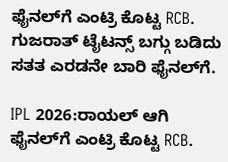ಫೈನಲ್‌ಗೆ ಎಂಟ್ರಿ ಕೊಟ್ಟ RCB. ಗುಜರಾತ್‌ ಟೈಟನ್ಸ್‌ ಬಗ್ಗು ಬಡಿದು ಸತತ ಎರಡನೇ ಬಾರಿ ಫೈನಲ್‌ಗೆ.

IPL 2026:ರಾಯಲ್ ಆಗಿ ಫೈನಲ್‌ಗೆ ಎಂಟ್ರಿ ಕೊಟ್ಟ RCB.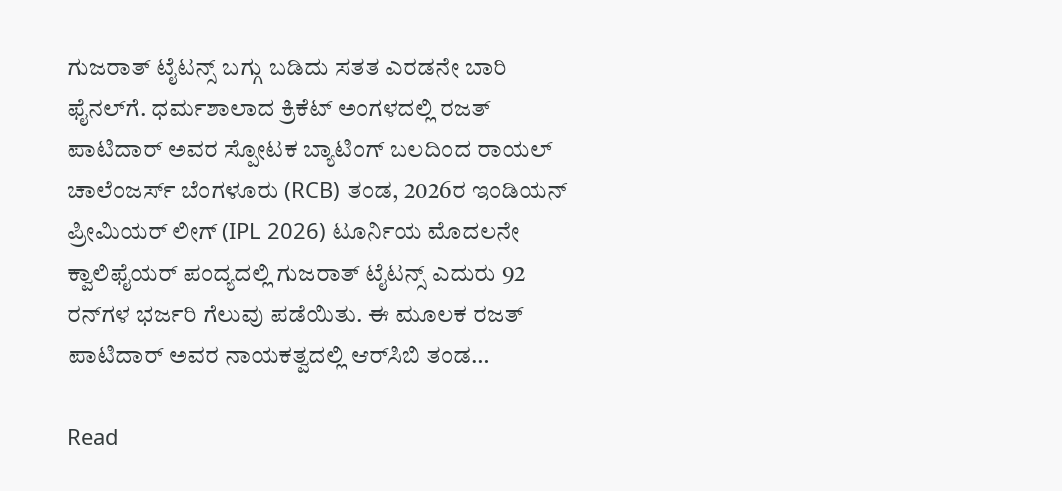ಗುಜರಾತ್‌ ಟೈಟನ್ಸ್‌ ಬಗ್ಗು ಬಡಿದು ಸತತ ಎರಡನೇ ಬಾರಿ ಫೈನಲ್‌ಗೆ. ಧರ್ಮಶಾಲಾದ ಕ್ರಿಕೆಟ್ ಅಂಗಳದಲ್ಲಿ ರಜತ್‌ ಪಾಟಿದಾರ್‌ ಅವರ ಸ್ಪೋಟಕ ಬ್ಯಾಟಿಂಗ್‌ ಬಲದಿಂದ ರಾಯಲ್‌ ಚಾಲೆಂಜರ್ಸ್‌ ಬೆಂಗಳೂರು (RCB) ತಂಡ, 2026ರ ಇಂಡಿಯನ್‌ ಪ್ರೀಮಿಯರ್‌ ಲೀಗ್‌ (IPL 2026) ಟೂರ್ನಿಯ ಮೊದಲನೇ ಕ್ವಾಲಿಫೈಯರ್‌ ಪಂದ್ಯದಲ್ಲಿ ಗುಜರಾತ್‌ ಟೈಟನ್ಸ್‌ ಎದುರು 92 ರನ್‌ಗಳ ಭರ್ಜರಿ ಗೆಲುವು ಪಡೆಯಿತು. ಈ ಮೂಲಕ ರಜತ್‌ ಪಾಟಿದಾರ್‌ ಅವರ ನಾಯಕತ್ವದಲ್ಲಿ ಆರ್‌ಸಿಬಿ ತಂಡ…

Read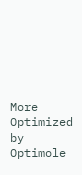More
Optimized by Optimole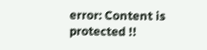error: Content is protected !!